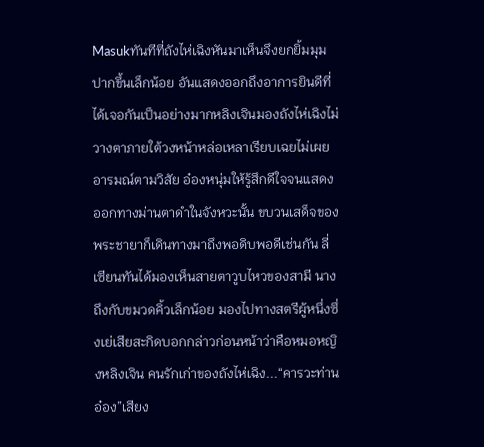Masukทันทีที่ถังไห่เฉิงหันมาเห็นจึงยกยิ้มมุมปากขึ้นเล็กน้อย อันแสดงออกถึงอาการยินดีที่ได้เจอกันเป็นอย่างมากหลิงเจินมองถังไห่เฉิงไม่วางตาภายใต้วงหน้าหล่อเหลาเรียบเฉยไม่เผยอารมณ์ตามวิสัย อ๋องหนุ่มให้รู้สึกดีใจจนแสดงออกทางม่านตาดำในจังหวะนั้น ขบวนเสด็จของพระชายาก็เดินทางมาถึงพอดิบพอดีเช่นกัน ลี่เซียนทันได้มองเห็นสายตาวูบไหวของสามี นางถึงกับขมวดคิ้วเล็กน้อย มองไปทางสตรีผู้หนึ่งซึ่งเย่เสียสะกิดบอกกล่าวก่อนหน้าว่าคือหมอหญิงหลิงเจิน คนรักเก่าของถังไห่เฉิง...“คารวะท่านอ๋อง”เสียง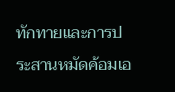ทักทายและการประสานหมัดค้อมเอ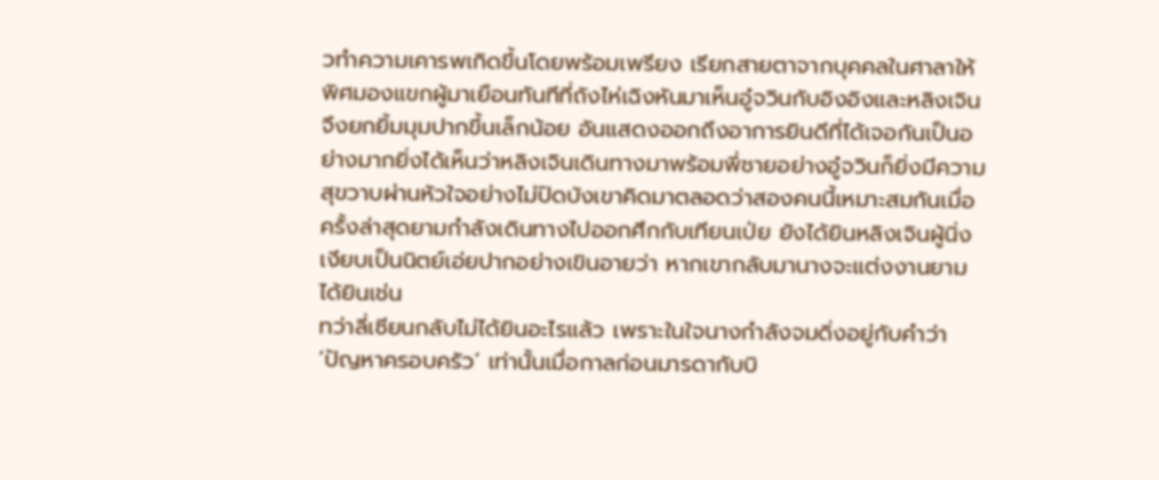วทำความเคารพเกิดขึ้นโดยพร้อมเพรียง เรียกสายตาจากบุคคลในศาลาให้พิศมองแขกผู้มาเยือนทันทีที่ถังไห่เฉิงหันมาเห็นอู๋จวินกับอิงอิงและหลิงเจินจึงยกยิ้มมุมปากขึ้นเล็กน้อย อันแสดงออกถึงอาการยินดีที่ได้เจอกันเป็นอย่างมากยิ่งได้เห็นว่าหลิงเจินเดินทางมาพร้อมพี่ชายอย่างอู๋จวินก็ยิ่งมีความสุขวาบผ่านหัวใจอย่างไม่ปิดบังเขาคิดมาตลอดว่าสองคนนี้เหมาะสมกันเมื่อครั้งล่าสุดยามกำลังเดินทางไปออกศึกกับเทียนเป่ย ยังได้ยินหลิงเจินผู้นิ่งเงียบเป็นนิตย์เอ่ยปากอย่างเขินอายว่า หากเขากลับมานางจะแต่งงานยามได้ยินเช่น
ทว่าลี่เซียนกลับไม่ได้ยินอะไรแล้ว เพราะในใจนางกำลังจมดิ่งอยู่กับคำว่า ‘ปัญหาครอบครัว’ เท่านั้นเมื่อกาลก่อนมารดากับบิ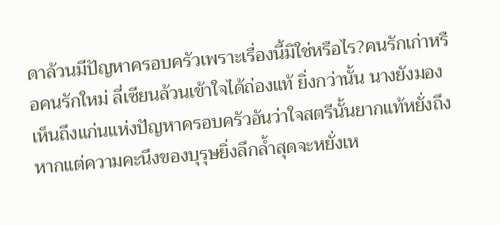ดาล้วนมีปัญหาครอบครัวเพราะเรื่องนี้มิใช่หรือไร?คนรักเก่าหรือคนรักใหม่ ลี่เซียนล้วนเข้าใจได้ถ่องแท้ ยิ่งกว่านั้น นางยังมองเห็นถึงแก่นแห่งปัญหาครอบครัวอันว่าใจสตรีนั้นยากแท้หยั่งถึง หากแต่ความคะนึงของบุรุษยิ่งลึกล้ำสุดจะหยั่งเห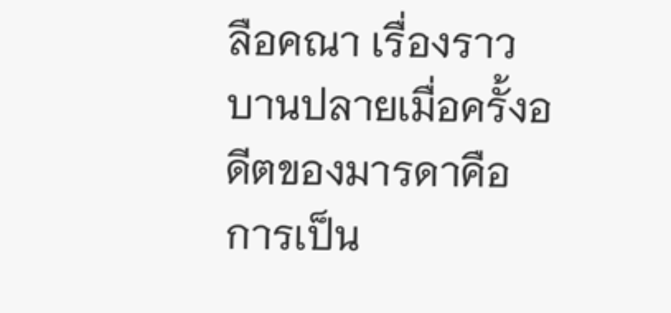ลือคณา เรื่องราวบานปลายเมื่อครั้งอดีตของมารดาคือการเป็น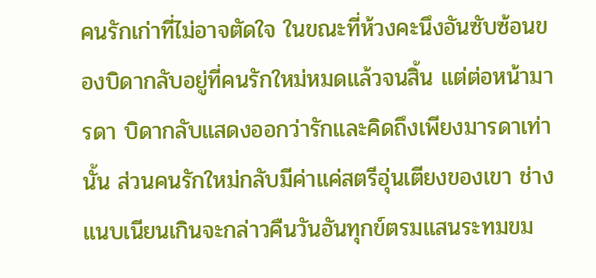คนรักเก่าที่ไม่อาจตัดใจ ในขณะที่ห้วงคะนึงอันซับซ้อนของบิดากลับอยู่ที่คนรักใหม่หมดแล้วจนสิ้น แต่ต่อหน้ามารดา บิดากลับแสดงออกว่ารักและคิดถึงเพียงมารดาเท่านั้น ส่วนคนรักใหม่กลับมีค่าแค่สตรีอุ่นเตียงของเขา ช่างแนบเนียนเกินจะกล่าวคืนวันอันทุกข์ตรมแสนระทมขม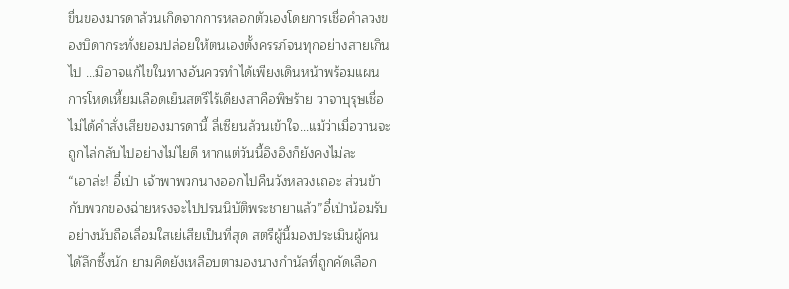ขื่นของมารดาล้วนเกิดจากการหลอกตัวเองโดยการเชื่อคำลวงของบิดากระทั่งยอมปล่อยให้ตนเองตั้งครรภ์จนทุกอย่างสายเกินไป ...มิอาจแก้ไขในทางอันควรทำได้เพียงเดินหน้าพร้อมแผนการโหดเหี้ยมเลือดเย็นสตรีไร้เดียงสาคือพิษร้าย วาจาบุรุษเชื่อไม่ได้คำสั่งเสียของมารดานี้ ลี่เซียนล้วนเข้าใจ...แม้ว่าเมื่อวานจะถูกไล่กลับไปอย่างไม่ไยดี หากแต่วันนี้อิงอิงก็ยังคงไม่ละ
“เอาล่ะ! อี๋เป่า เจ้าพาพวกนางออกไปคืนวังหลวงเถอะ ส่วนข้ากับพวกของฉ่ายหรงจะไปปรนนิบัติพระชายาแล้ว”อี๋เป่าน้อมรับอย่างนับถือเลื่อมใสเย่เสียเป็นที่สุด สตรีผู้นี้มองประเมินผู้คนได้ลึกซึ้งนัก ยามคิดยังเหลือบตามองนางกำนัลที่ถูกคัดเลือก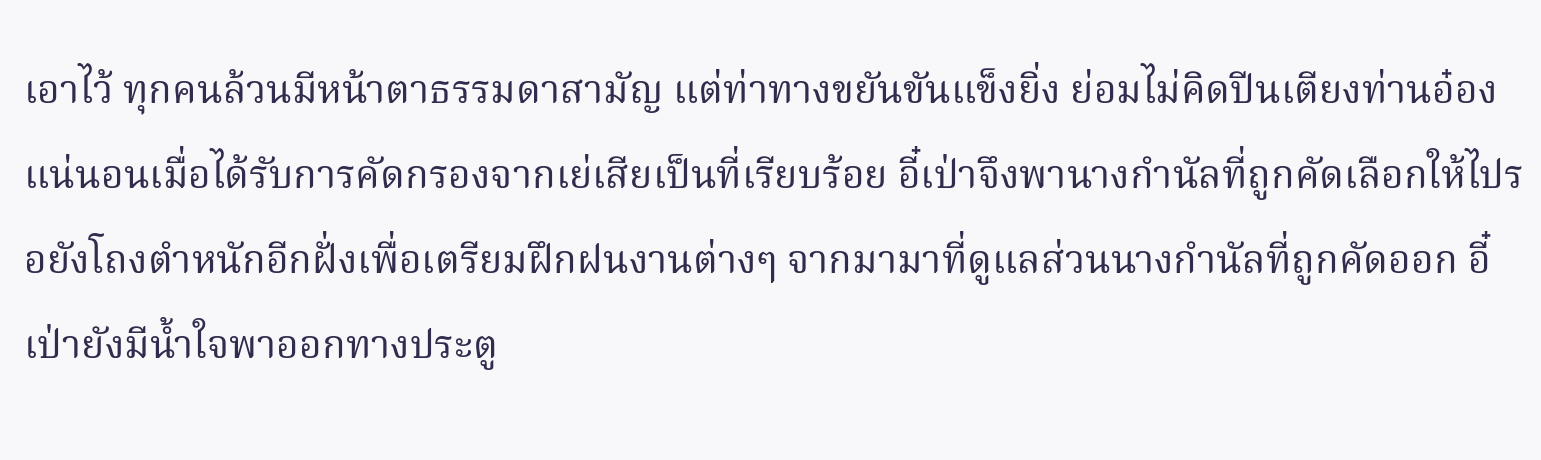เอาไว้ ทุกคนล้วนมีหน้าตาธรรมดาสามัญ แต่ท่าทางขยันขันแข็งยิ่ง ย่อมไม่คิดปีนเตียงท่านอ๋องแน่นอนเมื่อได้รับการคัดกรองจากเย่เสียเป็นที่เรียบร้อย อี๋เป่าจึงพานางกำนัลที่ถูกคัดเลือกให้ไปรอยังโถงตำหนักอีกฝั่งเพื่อเตรียมฝึกฝนงานต่างๆ จากมามาที่ดูแลส่วนนางกำนัลที่ถูกคัดออก อี๋เป่ายังมีน้ำใจพาออกทางประตู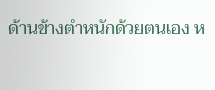ด้านข้างตำหนักด้วยตนเอง ห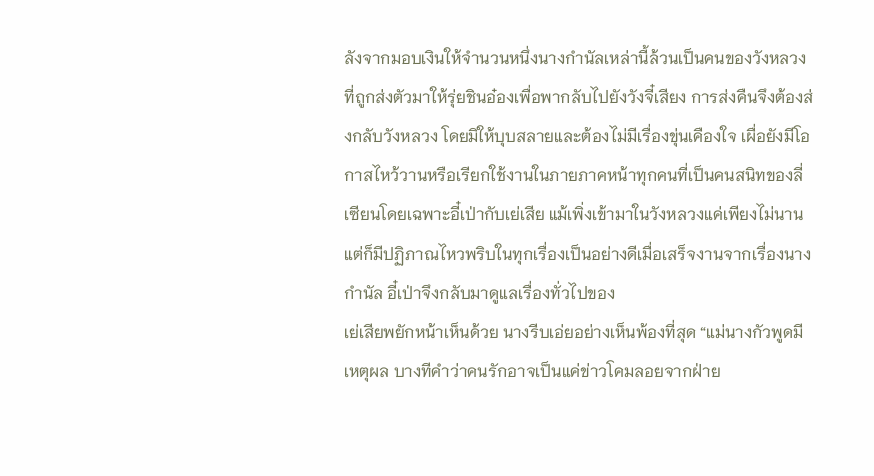ลังจากมอบเงินให้จำนวนหนึ่งนางกำนัลเหล่านี้ล้วนเป็นคนของวังหลวงที่ถูกส่งตัวมาให้รุ่ยชินอ๋องเพื่อพากลับไปยังวังจี๋เสียง การส่งคืนจึงต้องส่งกลับวังหลวง โดยมิให้บุบสลายและต้องไม่มีเรื่องขุ่นเคืองใจ เผื่อยังมีโอกาสไหว้วานหรือเรียกใช้งานในภายภาคหน้าทุกคนที่เป็นคนสนิทของลี่เซียนโดยเฉพาะอี๋เป่ากับเย่เสีย แม้เพิ่งเข้ามาในวังหลวงแค่เพียงไม่นาน แต่ก็มีปฏิภาณไหวพริบในทุกเรื่องเป็นอย่างดีเมื่อเสร็จงานจากเรื่องนางกำนัล อี๋เป่าจึงกลับมาดูแลเรื่องทั่วไปของ
เย่เสียพยักหน้าเห็นด้วย นางรีบเอ่ยอย่างเห็นพ้องที่สุด “แม่นางกัวพูดมีเหตุผล บางทีคำว่าคนรักอาจเป็นแค่ข่าวโคมลอยจากฝ่าย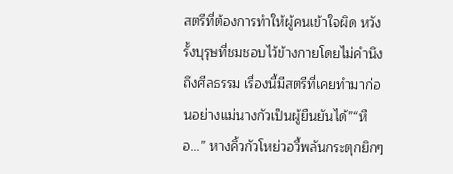สตรีที่ต้องการทำให้ผู้คนเข้าใจผิด หวังรั้งบุรุษที่ชมชอบไว้ข้างกายโดยไม่คำนึงถึงศีลธรรม เรื่องนี้มีสตรีที่เคยทำมาก่อนอย่างแม่นางกัวเป็นผู้ยืนยันได้”“หือ...” หางคิ้วกัวโหย่วอวี้พลันกระตุกยิกๆ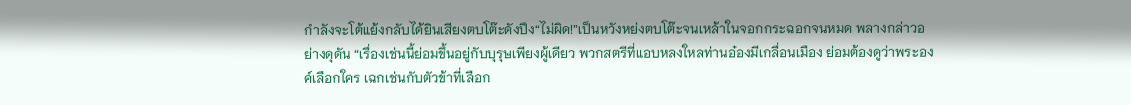กำลังจะโต้แย้งกลับได้ยินเสียงตบโต๊ะดังปึง“ไม่ผิด!”เป็นหวังหย่งตบโต๊ะจนเหล้าในจอกกระฉอกจนหมด พลางกล่าวอย่างดุดัน “เรื่องเช่นนี้ย่อมขึ้นอยู่กับบุรุษเพียงผู้เดียว พวกสตรีที่แอบหลงใหลท่านอ๋องมีเกลื่อนเมือง ย่อมต้องดูว่าพระองค์เลือกใคร เฉกเช่นกับตัวข้าที่เลือก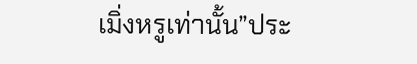เมิ่งหรูเท่านั้น”ประ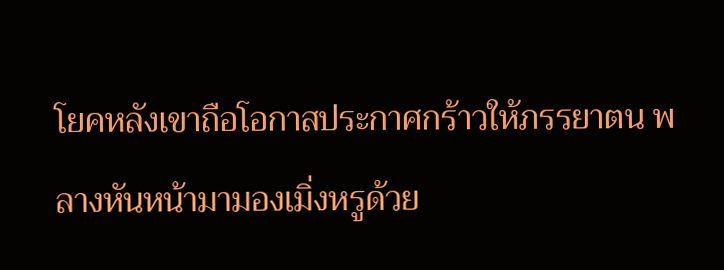โยคหลังเขาถือโอกาสประกาศกร้าวให้ภรรยาตน พลางหันหน้ามามองเมิ่งหรูด้วย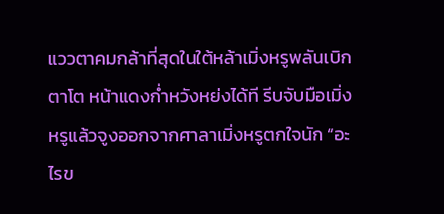แววตาคมกล้าที่สุดในใต้หล้าเมิ่งหรูพลันเบิกตาโต หน้าแดงก่ำหวังหย่งได้ที รีบจับมือเมิ่งหรูแล้วจูงออกจากศาลาเมิ่งหรูตกใจนัก “อะไรข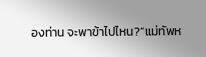องท่าน จะพาข้าไปไหน?”แม่ทัพห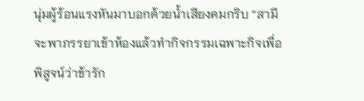นุ่มผู้ร้อนแรงหันมาบอกด้วยน้ำเสียงคมกริบ “สามีจะพาภรรยาเข้าห้องแล้วทำกิจกรรมเฉพาะกิจเพื่อพิสูจน์ว่าข้ารัก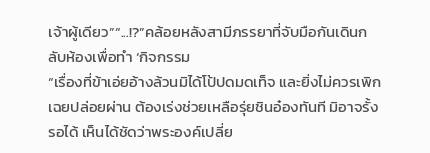เจ้าผู้เดียว”“...!?”คล้อยหลังสามีภรรยาที่จับมือกันเดินกลับห้องเพื่อทำ ‘กิจกรรม
“เรื่องที่ข้าเอ่ยอ้างล้วนมิได้โป้ปดมดเท็จ และยิ่งไม่ควรเพิกเฉยปล่อยผ่าน ต้องเร่งช่วยเหลือรุ่ยชินอ๋องทันที มิอาจรั้งรอได้ เห็นได้ชัดว่าพระองค์เปลี่ย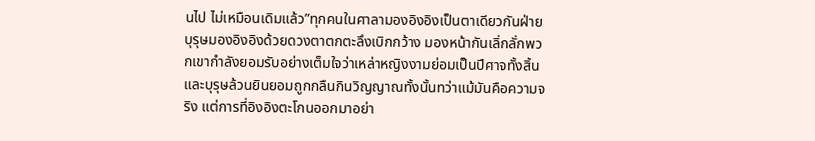นไป ไม่เหมือนเดิมแล้ว”ทุกคนในศาลามองอิงอิงเป็นตาเดียวกันฝ่ายบุรุษมองอิงอิงด้วยดวงตาตกตะลึงเบิกกว้าง มองหน้ากันเลิ่กลั่กพวกเขากำลังยอมรับอย่างเต็มใจว่าเหล่าหญิงงามย่อมเป็นปีศาจทั้งสิ้น และบุรุษล้วนยินยอมถูกกลืนกินวิญญาณทั้งนั้นทว่าแม้มันคือความจริง แต่การที่อิงอิงตะโกนออกมาอย่า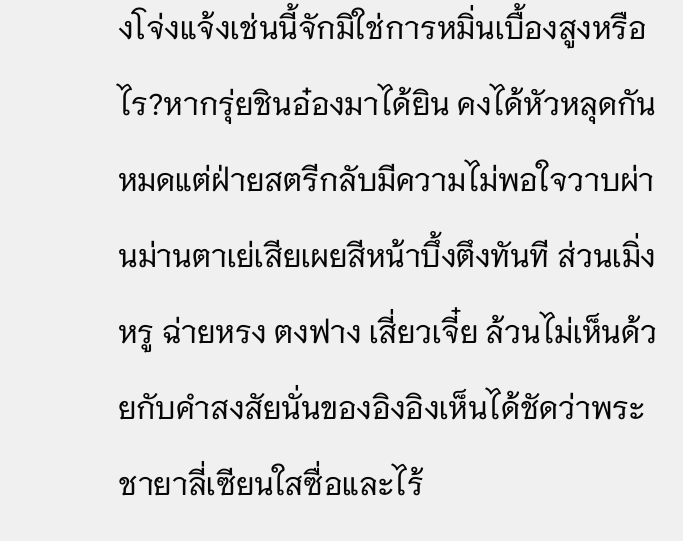งโจ่งแจ้งเช่นนี้จักมิใช่การหมิ่นเบื้องสูงหรือไร?หากรุ่ยชินอ๋องมาได้ยิน คงได้หัวหลุดกันหมดแต่ฝ่ายสตรีกลับมีความไม่พอใจวาบผ่านม่านตาเย่เสียเผยสีหน้าบึ้งตึงทันที ส่วนเมิ่งหรู ฉ่ายหรง ตงฟาง เสี่ยวเจี๋ย ล้วนไม่เห็นด้วยกับคำสงสัยนั่นของอิงอิงเห็นได้ชัดว่าพระชายาลี่เซียนใสซื่อและไร้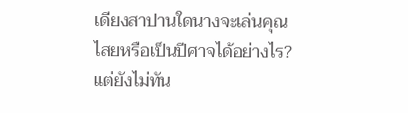เดียงสาปานใดนางจะเล่นคุณไสยหรือเป็นปีศาจได้อย่างไร?แต่ยังไม่ทัน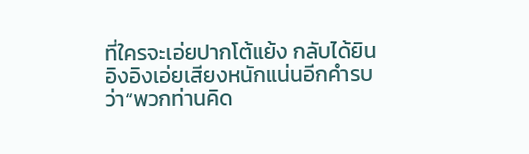ที่ใครจะเอ่ยปากโต้แย้ง กลับได้ยินอิงอิงเอ่ยเสียงหนักแน่นอีกคำรบว่า“พวกท่านคิด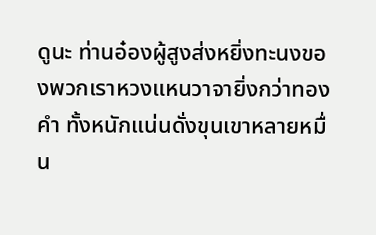ดูนะ ท่านอ๋องผู้สูงส่งหยิ่งทะนงของพวกเราหวงแหนวาจายิ่งกว่าทองคำ ทั้งหนักแน่นดั่งขุนเขาหลายหมื่น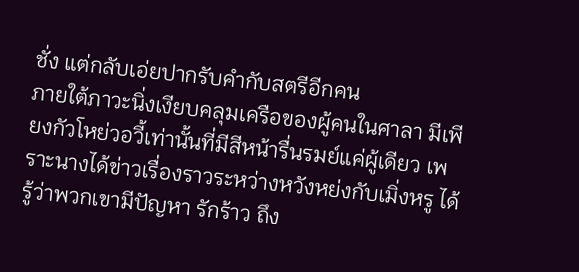ชั่ง แต่กลับเอ่ยปากรับคำกับสตรีอีกคน
ภายใต้ภาวะนิ่งเงียบคลุมเครือของผู้คนในศาลา มีเพียงกัวโหย่วอวี้เท่านั้นที่มีสีหน้ารื่นรมย์แค่ผู้เดียว เพราะนางได้ข่าวเรื่องราวระหว่างหวังหย่งกับเมิ่งหรู ได้รู้ว่าพวกเขามีปัญหา รักร้าว ถึง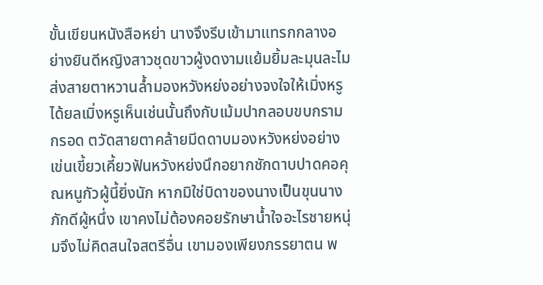ขั้นเขียนหนังสือหย่า นางจึงรีบเข้ามาแทรกกลางอย่างยินดีหญิงสาวชุดขาวผู้งดงามแย้มยิ้มละมุนละไมส่งสายตาหวานล้ำมองหวังหย่งอย่างจงใจให้เมิ่งหรูได้ยลเมิ่งหรูเห็นเช่นนั้นถึงกับเม้มปากลอบขบกรามกรอด ตวัดสายตาคล้ายมีดดาบมองหวังหย่งอย่างเข่นเขี้ยวเคี้ยวฟันหวังหย่งนึกอยากชักดาบปาดคอคุณหนูกัวผู้นี้ยิ่งนัก หากมิใช่บิดาของนางเป็นขุนนางภักดีผู้หนึ่ง เขาคงไม่ต้องคอยรักษาน้ำใจอะไรชายหนุ่มจึงไม่คิดสนใจสตรีอื่น เขามองเพียงภรรยาตน พ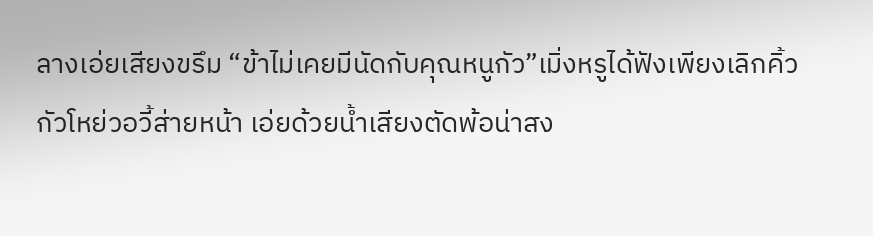ลางเอ่ยเสียงขรึม “ข้าไม่เคยมีนัดกับคุณหนูกัว”เมิ่งหรูได้ฟังเพียงเลิกคิ้วกัวโหย่วอวี้ส่ายหน้า เอ่ยด้วยน้ำเสียงตัดพ้อน่าสง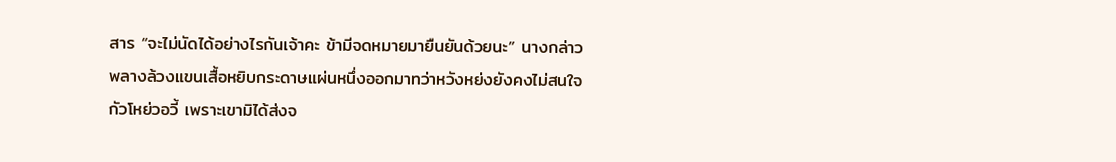สาร “จะไม่นัดได้อย่างไรกันเจ้าคะ ข้ามีจดหมายมายืนยันด้วยนะ” นางกล่าวพลางล้วงแขนเสื้อหยิบกระดาษแผ่นหนึ่งออกมาทว่าหวังหย่งยังคงไม่สนใจกัวโหย่วอวี้ เพราะเขามิได้ส่งจ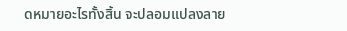ดหมายอะไรทั้งสิ้น จะปลอมแปลงลาย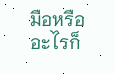มือหรืออะไรก็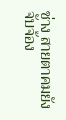ช่าง สายตาคมยังจับจ้อง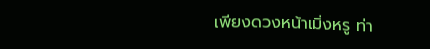เพียงดวงหน้าเมิ่งหรู ท่า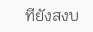ทียังสงบ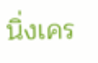นิ่งเคร